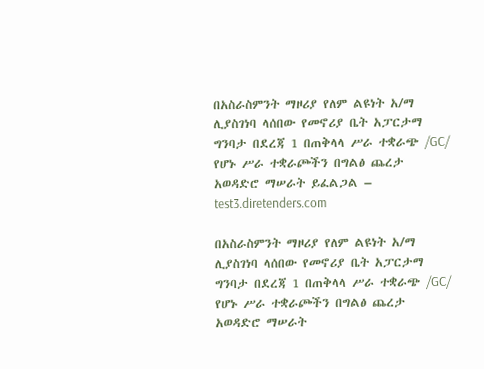በአስራስምንት ማዞሪያ የለም ልዩነት አ/ማ ሊያስገነባ ላሰበው የመኖሪያ ቤት አፓርታማ ግንባታ በደረጃ 1 በጠቅላላ ሥራ ተቋራጭ /GC/ የሆኑ ሥራ ተቋራጮችን በግልፅ ጨረታ አወዳድሮ ማሠራት ይፈልጋል – test3.diretenders.com

በአስራስምንት ማዞሪያ የለም ልዩነት አ/ማ ሊያስገነባ ላሰበው የመኖሪያ ቤት አፓርታማ ግንባታ በደረጃ 1 በጠቅላላ ሥራ ተቋራጭ /GC/ የሆኑ ሥራ ተቋራጮችን በግልፅ ጨረታ አወዳድሮ ማሠራት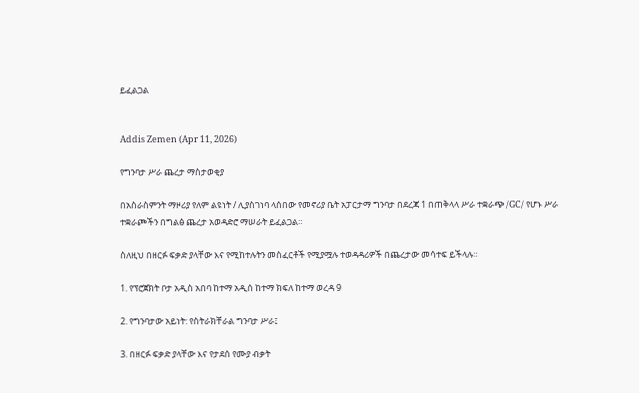ይፈልጋል


Addis Zemen (Apr 11, 2026)

የግንባታ ሥራ ጨረታ ማስታወቂያ

በአስራስምንት ማዞሪያ የለም ልዩነት / ሊያስገነባ ላሰበው የመኖሪያ ቤት አፓርታማ ግንባታ በደረጃ 1 በጠቅላላ ሥራ ተቋራጭ /GC/ የሆኑ ሥራ ተቋራጮችን በግልፅ ጨረታ አወዳድሮ ማሠራት ይፈልጋል።

ስለዚህ በዘርፉ ፍቃድ ያላቸው እና የሚከተሉትን መስፈርቶች የሚያሟሉ ተወዳዳሪዎች በጨረታው መሳተፍ ይችላሉ።

1. የፕሮጀክት ቦታ አዲስ አበባ ከተማ አዲሰ ከተማ ክፍለ ከተማ ወረዳ 9

2. የግንባታው አይነት: የስትራክቸራል ግንባታ ሥራ፤

3. በዘርፉ ፍቃድ ያላቸው እና የታደሰ የሙያ ብቃት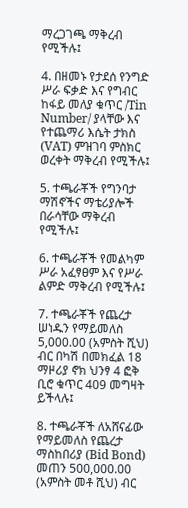ማረጋገጫ ማቅረብ የሚችሉ፤

4. በዘመኑ የታደሰ የንግድ ሥራ ፍቃድ እና የግብር ከፋይ መለያ ቁጥር /Tin Number/ ያላቸው እና የተጨማሪ እሴት ታክስ (VAT) ምዝገባ ምስክር ወረቀት ማቅረብ የሚችሉ፤

5. ተጫራቾች የግንባታ ማሽኖችና ማቴሪያሎች በራሳቸው ማቅረብ የሚችሉ፤

6. ተጫራቾች የመልካም ሥራ አፈፃፀም እና የሥራ ልምድ ማቅረብ የሚችሉ፤

7. ተጫራቾች የጨረታ ሠነዱን የማይመለስ 5,000.00 (አምስት ሺህ) ብር በካሽ በመክፈል 18 ማዞሪያ ኖክ ህንፃ 4 ፎቅ ቢሮ ቁጥር 409 መግዛት ይችላሉ፤

8. ተጫራቾች ለአሸናፊው የማይመለስ የጨረታ ማስከበሪያ (Bid Bond) መጠን 500,000.00 (አምስት መቶ ሺህ) ብር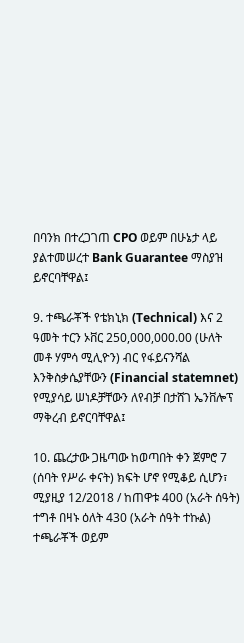በባንክ በተረጋገጠ CPO ወይም በሁኔታ ላይ ያልተመሠረተ Bank Guarantee ማስያዝ ይኖርባቸዋል፤

9. ተጫራቾች የቴክኒክ (Technical) እና 2 ዓመት ተርን ኦቨር 250,000,000.00 (ሁለት መቶ ሃምሳ ሚሊዮን) ብር የፋይናንሻል እንቅስቃሴያቸውን (Financial statemnet) የሚያሳይ ሠነዶቻቸውን ለየብቻ በታሸገ ኤንቨሎፕ ማቅረብ ይኖርባቸዋል፤

10. ጨረታው ጋዜጣው ከወጣበት ቀን ጀምሮ 7 (ሰባት የሥራ ቀናት) ክፍት ሆኖ የሚቆይ ሲሆን፣ ሚያዚያ 12/2018 / ከጠዋቱ 400 (አራት ሰዓት) ተግቶ በዛኑ ዕለት 430 (አራት ሰዓት ተኩል) ተጫራቾች ወይም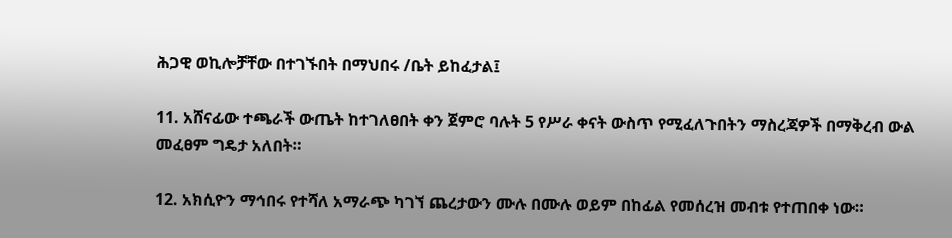ሕጋዊ ወኪሎቻቸው በተገኙበት በማህበሩ /ቤት ይከፈታል፤

11. አሸናፊው ተጫራች ውጤት ከተገለፀበት ቀን ጀምሮ ባሉት 5 የሥራ ቀናት ውስጥ የሚፈለጉበትን ማስረጃዎች በማቅረብ ውል መፈፀም ግዴታ አለበት።

12. አክሲዮን ማኅበሩ የተሻለ አማራጭ ካገኘ ጨረታውን ሙሉ በሙሉ ወይም በከፊል የመሰረዝ መብቱ የተጠበቀ ነው።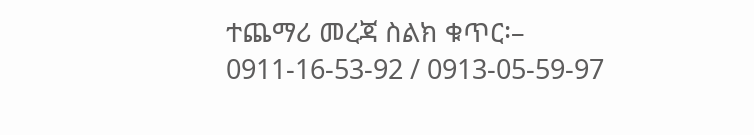ተጨማሪ መረጃ ስልክ ቁጥር፡– 0911-16-53-92 / 0913-05-59-97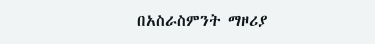በአስራስምንት ማዞሪያ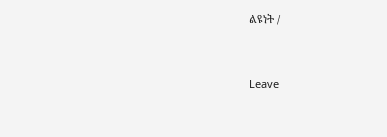ልዩነት /


Leave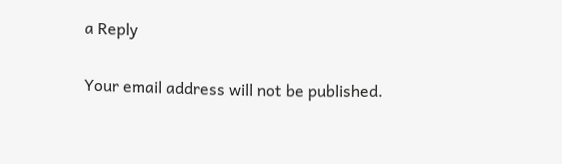a Reply

Your email address will not be published.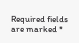Required fields are marked *